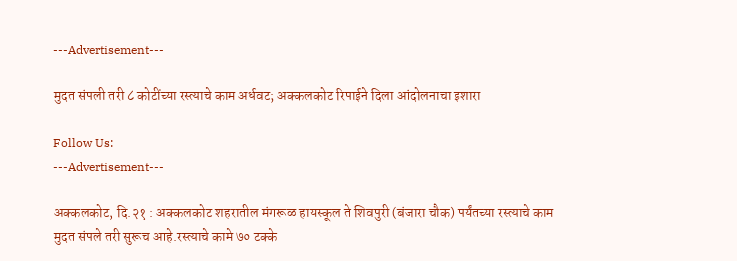---Advertisement---

मुदत संपली तरी ८ कोटींच्या रस्त्याचे काम अर्धवट; अक्कलकोट रिपाईने दिला आंदोलनाचा इशारा

Follow Us:
---Advertisement---

अक्कलकोट, दि.२१ : अक्कलकोट शहरातील मंगरूळ हायस्कूल ते शिवपुरी (बंजारा चौक) पर्यंतच्या रस्त्याचे काम मुदत संपले तरी सुरूच आहे.रस्त्याचे कामे ७० टक्के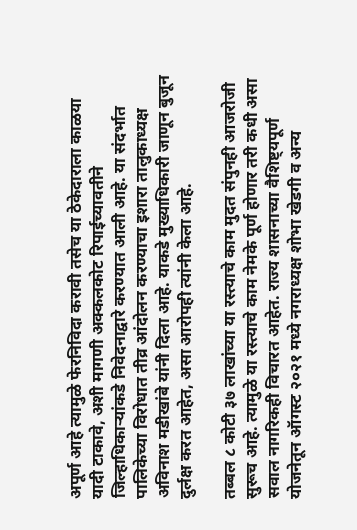अपूर्ण आहे त्यामुळे फेरनिविदा करावी तसेच या ठेकेदाराला काळया यादी टाकावे, अशी मागणी अक्कलकोट रिपाईच्यावतीने जिल्हाधिकाऱ्यांकडे निवेदनाद्वारे करण्यात आली आहे. या संदर्भात पालिकेच्या विरोधात तीव्र आंदोलन करण्याचा इशारा तालुकाध्यक्ष अविनाश मडीखांबे यांनी दिला आहे. याकडे मुख्याधिकारी जाणून बुजून दुर्लक्ष करत आहेत, असा आरोपही त्यांनी केला आहे.

तब्बल ८ कोटी ३७ लाखांच्या या रस्त्याचे काम मुदत संपुनही आजरोजी सुरूच आहे. त्यामुळे या रस्त्याचे काम नेमके पूर्ण होणार तरी कधी असा सवाल नागरिकही विचारत आहेत. राज्य शासनाच्या वैशिष्ट्यपूर्ण योजनेतून ऑगस्ट २०२१ मध्ये नगराध्यक्ष शोभा खेडगी व अन्य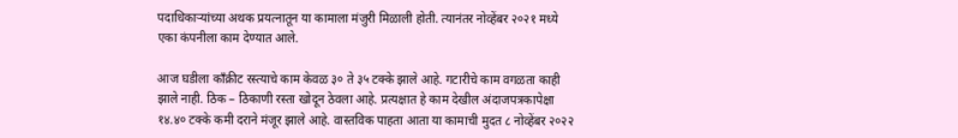पदाधिकाऱ्यांच्या अथक प्रयत्नातून या कामाला मंजुरी मिळाली होती. त्यानंतर नोव्हेंबर २०२१ मध्ये एका कंपनीला काम देण्यात आले.

आज घडीला काँक्रीट रस्त्याचे काम केवळ ३० ते ३५ टक्के झाले आहे. गटारीचे काम वगळता काही झाले नाही. ठिक – ठिकाणी रस्ता खोदून ठेवला आहे. प्रत्यक्षात हे काम देखील अंदाजपत्रकापेक्षा १४.४० टक्के कमी दराने मंजूर झाले आहे. वास्तविक पाहता आता या कामाची मुदत ८ नोव्हेंबर २०२२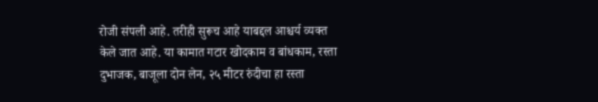रोजी संपली आहे. तरीही सुरूच आहे याबद्दल आश्चर्य व्यक्त केले जात आहे. या कामात गटार खोदकाम व बांधकाम, रस्ता दुभाजक, बाजूला दोन लेन, २५ मीटर रुंदीचा हा रस्ता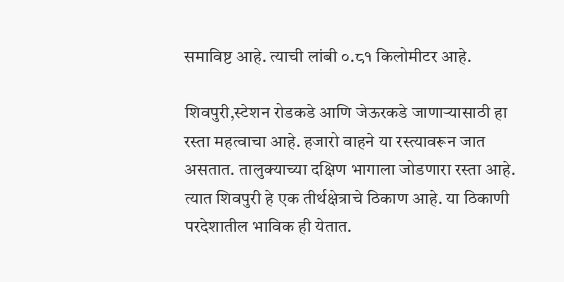समाविष्ट आहे. त्याची लांबी ०.८१ किलोमीटर आहे.

शिवपुरी,स्टेशन रोडकडे आणि जेऊरकडे जाणाऱ्यासाठी हा रस्ता महत्वाचा आहे. हजारो वाहने या रस्त्यावरून जात असतात. तालुक्याच्या दक्षिण भागाला जोडणारा रस्ता आहे. त्यात शिवपुरी हे एक तीर्थक्षेत्राचे ठिकाण आहे. या ठिकाणी परदेशातील भाविक ही येतात.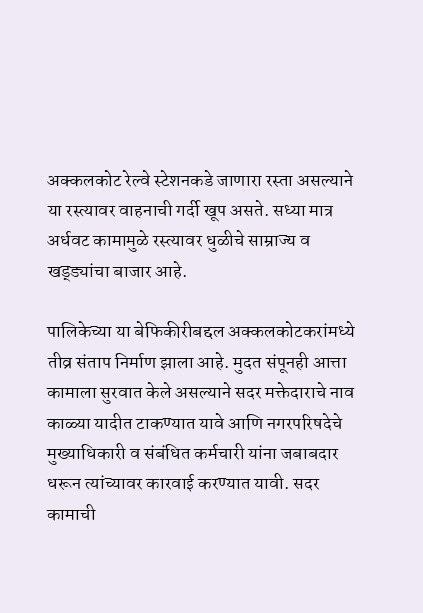अक्कलकोट रेल्वे स्टेशनकडे जाणारा रस्ता असल्याने या रस्त्यावर वाहनाची गर्दी खूप असते. सध्या मात्र अर्धवट कामामुळे रस्त्यावर धुळीचे साम्राज्य व खड्ड्यांचा बाजार आहे.

पालिकेच्या या बेफिकीरीबद्दल अक्कलकोटकरांमध्ये तीव्र संताप निर्माण झाला आहे. मुदत संपूनही आत्ता कामाला सुरवात केले असल्याने सदर मक्तेदाराचे नाव काळ्या यादीत टाकण्यात यावे आणि नगरपरिषदेचे मुख्याधिकारी व संबंधित कर्मचारी यांना जबाबदार धरून त्यांच्यावर कारवाई करण्यात यावी. सदर कामाची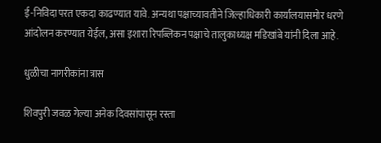ई-निविदा परत एकदा काढण्यात यावे. अन्यथा पक्षाच्यावतीने जिल्हाधिकारी कार्यालयासमोर धरणे आंदोलन करण्यात येईल, असा इशारा रिपब्लिकन पक्षाचे तालुकाध्यक्ष मडिखांबे यांनी दिला आहे.

धुळीचा नागरीकांना त्रास

शिवपुरी जवळ गेल्या अनेक दिवसांपासून रस्ता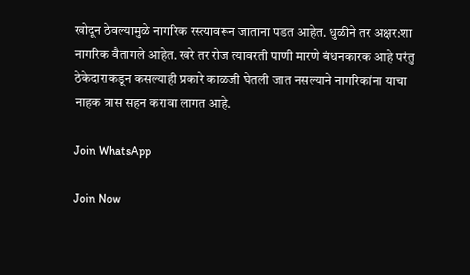खोदून ठेवल्यामुळे नागरिक रस्त्यावरून जाताना पडत आहेत. धुळीने तर अक्षर:शा नागरिक वैतागले आहेत. खरे तर रोज त्यावरती पाणी मारणे बंधनकारक आहे परंतु ठेकेदाराकडून कसल्याही प्रकारे काळजी घेतली जात नसल्याने नागरिकांना याचा नाहक त्रास सहन करावा लागत आहे.

Join WhatsApp

Join Now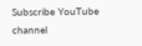Subscribe YouTube channel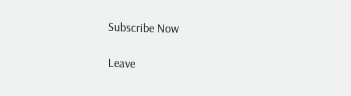Subscribe Now

Leave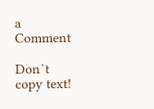a Comment

Don`t copy text!